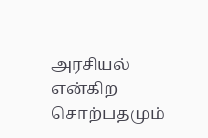அரசியல் என்கிற சொற்பதமும்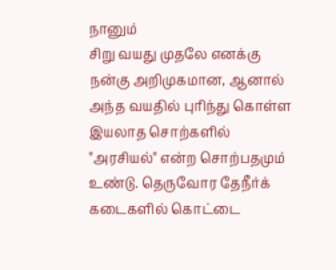நானும்
சிறு வயது முதலே எனக்கு நன்கு அறிமுகமான, ஆனால் அந்த வயதில் புரிந்து கொள்ள இயலாத சொற்களில் "அரசியல்" என்ற சொற்பதமும் உண்டு. தெருவோர தேநீர்க் கடைகளில் கொட்டை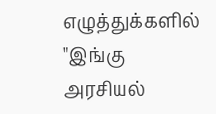எழுத்துக்களில் "இங்கு அரசியல்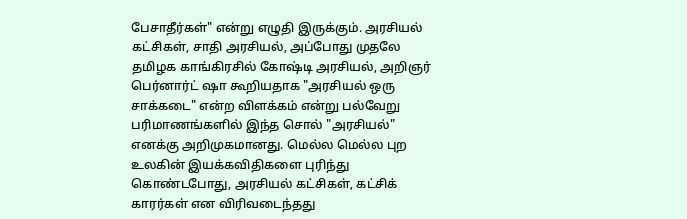பேசாதீர்கள்" என்று எழுதி இருக்கும். அரசியல் கட்சிகள், சாதி அரசியல், அப்போது முதலே தமிழக காங்கிரசில் கோஷ்டி அரசியல், அறிஞர் பெர்னார்ட் ஷா கூறியதாக "அரசியல் ஒரு சாக்கடை" என்ற விளக்கம் என்று பல்வேறு பரிமாணங்களில் இந்த சொல் "அரசியல்" எனக்கு அறிமுகமானது. மெல்ல மெல்ல புற உலகின் இயக்கவிதிகளை புரிந்து கொண்டபோது, அரசியல் கட்சிகள், கட்சிக் காரர்கள் என விரிவடைந்தது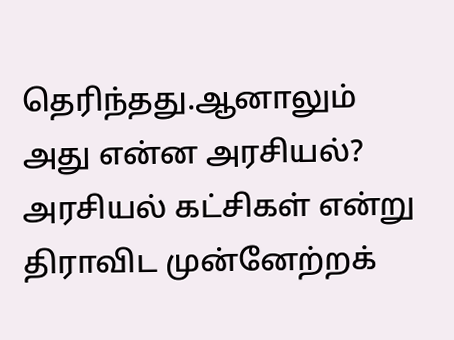தெரிந்தது.ஆனாலும் அது என்ன அரசியல்? அரசியல் கட்சிகள் என்று திராவிட முன்னேற்றக்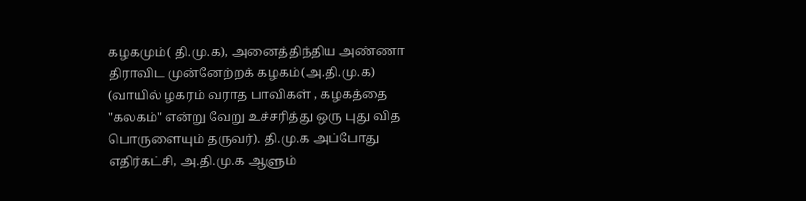கழகமும்( தி.மு.க), அனைத்திந்திய அண்ணா திராவிட முன்னேற்றக் கழகம்(அ.தி.மு.க) (வாயில் ழகரம் வராத பாவிகள் , கழகத்தை "கலகம்" என்று வேறு உச்சரித்து ஒரு புது வித பொருளையும் தருவர்). தி.மு.க அப்போது எதிர்கட்சி, அ.தி.மு.க ஆளும்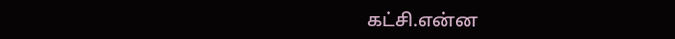கட்சி.என்ன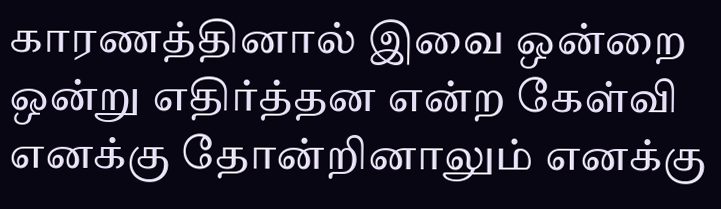காரணத்தினால் இவை ஒன்றை ஒன்று எதிர்த்தன என்ற கேள்வி எனக்கு தோன்றினாலும் எனக்கு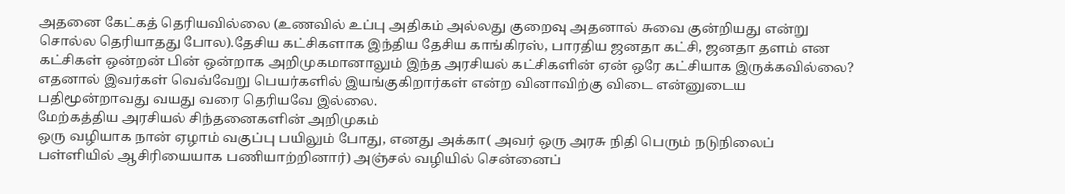அதனை கேட்கத் தெரியவில்லை (உணவில் உப்பு அதிகம் அல்லது குறைவு அதனால் சுவை குன்றியது என்று சொல்ல தெரியாதது போல).தேசிய கட்சிகளாக இந்திய தேசிய காங்கிரஸ், பாரதிய ஜனதா கட்சி, ஜனதா தளம் என கட்சிகள் ஒன்றன் பின் ஒன்றாக அறிமுகமானாலும் இந்த அரசியல் கட்சிகளின் ஏன் ஒரே கட்சியாக இருக்கவில்லை? எதனால் இவர்கள் வெவ்வேறு பெயர்களில் இயங்குகிறார்கள் என்ற வினாவிற்கு விடை என்னுடைய பதிமூன்றாவது வயது வரை தெரியவே இல்லை.
மேற்கத்திய அரசியல் சிந்தனைகளின் அறிமுகம்
ஒரு வழியாக நான் ஏழாம் வகுப்பு பயிலும் போது, எனது அக்கா( அவர் ஒரு அரசு நிதி பெரும் நடுநிலைப் பள்ளியில் ஆசிரியையாக பணியாற்றினார்) அஞ்சல் வழியில் சென்னைப்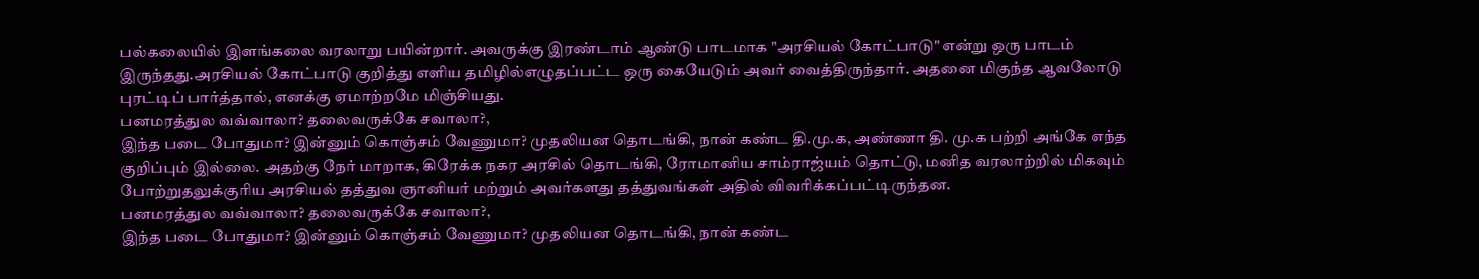பல்கலையில் இளங்கலை வரலாறு பயின்றார். அவருக்கு இரண்டாம் ஆண்டு பாடமாக "அரசியல் கோட்பாடு" என்று ஒரு பாடம் இருந்தது.அரசியல் கோட்பாடு குறித்து எளிய தமிழில்எழுதப்பட்ட ஒரு கையேடும் அவர் வைத்திருந்தார். அதனை மிகுந்த ஆவலோடு புரட்டிப் பார்த்தால், எனக்கு ஏமாற்றமே மிஞ்சியது.
பனமரத்துல வவ்வாலா? தலைவருக்கே சவாலா?,
இந்த படை போதுமா? இன்னும் கொஞ்சம் வேணுமா? முதலியன தொடங்கி, நான் கண்ட தி.மு.க, அண்ணா தி. மு.க பற்றி அங்கே எந்த குறிப்பும் இல்லை. அதற்கு நேர் மாறாக, கிரேக்க நகர அரசில் தொடங்கி, ரோமானிய சாம்ராஜ்யம் தொட்டு, மனித வரலாற்றில் மிகவும் போற்றுதலுக்குரிய அரசியல் தத்துவ ஞானியர் மற்றும் அவர்களது தத்துவங்கள் அதில் விவரிக்கப்பட்டிருந்தன.
பனமரத்துல வவ்வாலா? தலைவருக்கே சவாலா?,
இந்த படை போதுமா? இன்னும் கொஞ்சம் வேணுமா? முதலியன தொடங்கி, நான் கண்ட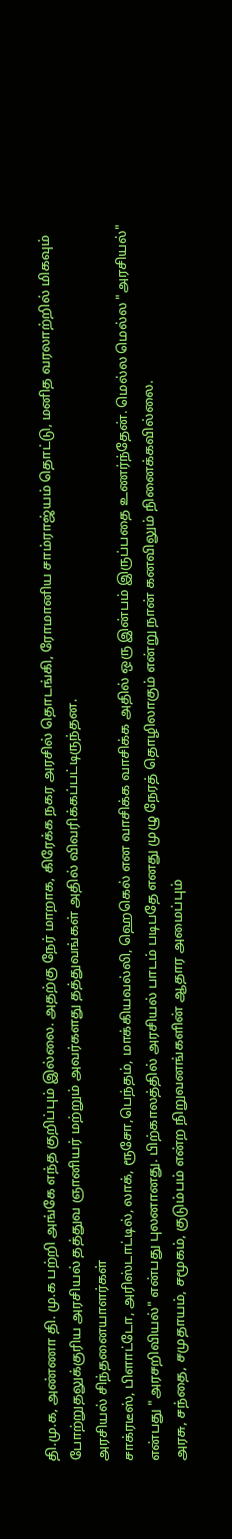தி.மு.க, அண்ணா தி. மு.க பற்றி அங்கே எந்த குறிப்பும் இல்லை. அதற்கு நேர் மாறாக, கிரேக்க நகர அரசில் தொடங்கி, ரோமானிய சாம்ராஜ்யம் தொட்டு, மனித வரலாற்றில் மிகவும் போற்றுதலுக்குரிய அரசியல் தத்துவ ஞானியர் மற்றும் அவர்களது தத்துவங்கள் அதில் விவரிக்கப்பட்டிருந்தன.
அரசியல் சிந்தனையாளர்கள்
சாக்ரடீஸ், பிளாட்டோ, அரிஸ்டாட்டில், லாக், ரூசோ,பெந்தம், மாக்கியவல்லி, ஹெகெல் என வாசிக்க வாசிக்க அதில் ஒரு இன்பம் இருப்பதை உணர்ந்தேன். மெல்ல மெல்ல "அரசியல்" என்பது "அரசறிவியல்" என்பது புலனானது. பிற்காலத்தில் அரசியல் பாடம் படிபதே எனது முழு நேரத் தொழிலாகும் என்று நான் கனவிலும் நினைக்கவில்லை.
அரசு, சந்தை, சமுதாயம், சமூகம், குடும்பம் என்ற நிறுவனங்களின் ஆதார அமைப்பும்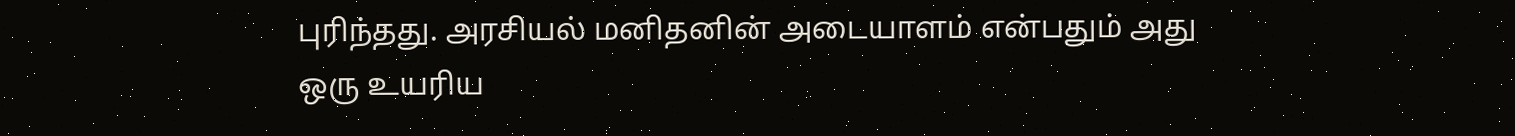புரிந்தது. அரசியல் மனிதனின் அடையாளம் என்பதும் அது ஒரு உயரிய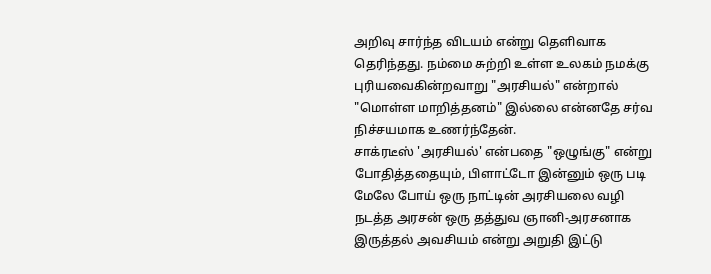அறிவு சார்ந்த விடயம் என்று தெளிவாக தெரிந்தது. நம்மை சுற்றி உள்ள உலகம் நமக்கு புரியவைகின்றவாறு "அரசியல்" என்றால் "மொள்ள மாறித்தனம்" இல்லை என்னதே சர்வ நிச்சயமாக உணர்ந்தேன்.
சாக்ரடீஸ் 'அரசியல்' என்பதை "ஒழுங்கு" என்று போதித்ததையும், பிளாட்டோ இன்னும் ஒரு படி மேலே போய் ஒரு நாட்டின் அரசியலை வழி நடத்த அரசன் ஒரு தத்துவ ஞானி-அரசனாக இருத்தல் அவசியம் என்று அறுதி இட்டு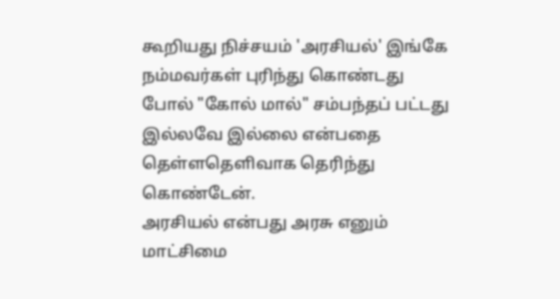கூறியது நிச்சயம் 'அரசியல்' இங்கே நம்மவர்கள் புரிந்து கொண்டது போல் "கோல் மால்" சம்பந்தப் பட்டது இல்லவே இல்லை என்பதை தெள்ளதெளிவாக தெரிந்து கொண்டேன்.
அரசியல் என்பது அரசு எனும் மாட்சிமை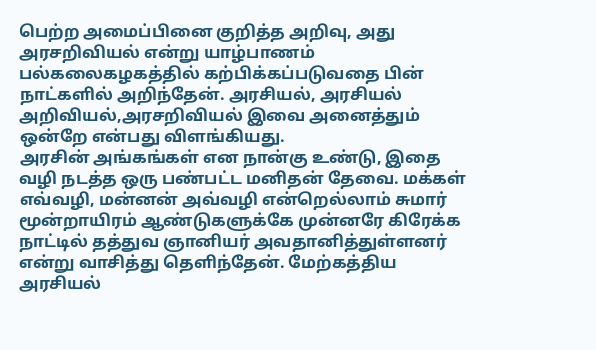பெற்ற அமைப்பினை குறித்த அறிவு, அது அரசறிவியல் என்று யாழ்பாணம் பல்கலைகழகத்தில் கற்பிக்கப்படுவதை பின் நாட்களில் அறிந்தேன். அரசியல், அரசியல் அறிவியல்,அரசறிவியல் இவை அனைத்தும் ஒன்றே என்பது விளங்கியது.
அரசின் அங்கங்கள் என நான்கு உண்டு, இதை வழி நடத்த ஒரு பண்பட்ட மனிதன் தேவை. மக்கள் எவ்வழி, மன்னன் அவ்வழி என்றெல்லாம் சுமார் மூன்றாயிரம் ஆண்டுகளுக்கே முன்னரே கிரேக்க நாட்டில் தத்துவ ஞானியர் அவதானித்துள்ளனர் என்று வாசித்து தெளிந்தேன். மேற்கத்திய அரசியல்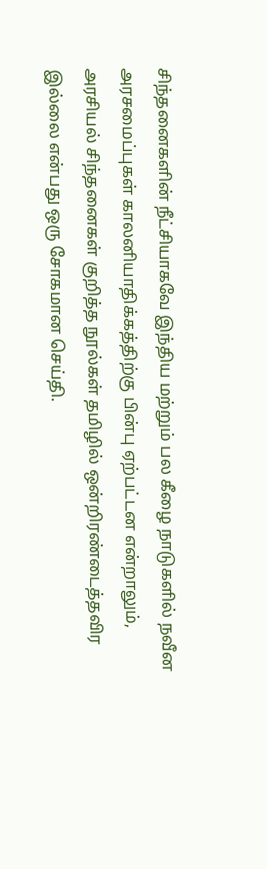சிந்தனைகளின் நீட்சியாகவே இந்திய மற்றும் பல கீழை நாடுகளில் நவீன அரசமைப்புகள் காலனியாதிக்கத்திற்கு பின்பு ஏற்பட்டன என்றாலும், அரசியல் சிந்தனைகள் குறித்த நூல்கள் தமிழில் ஒன்றிரண்டைத்தவிர இல்லை என்பது ஒரு சோகமான செய்தி.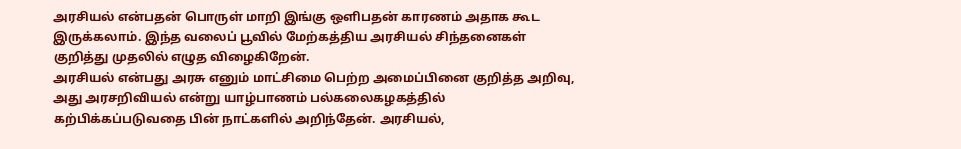அரசியல் என்பதன் பொருள் மாறி இங்கு ஒளிபதன் காரணம் அதாக கூட இருக்கலாம். இந்த வலைப் பூவில் மேற்கத்திய அரசியல் சிந்தனைகள் குறித்து முதலில் எழுத விழைகிறேன்.
அரசியல் என்பது அரசு எனும் மாட்சிமை பெற்ற அமைப்பினை குறித்த அறிவு, அது அரசறிவியல் என்று யாழ்பாணம் பல்கலைகழகத்தில் கற்பிக்கப்படுவதை பின் நாட்களில் அறிந்தேன். அரசியல்,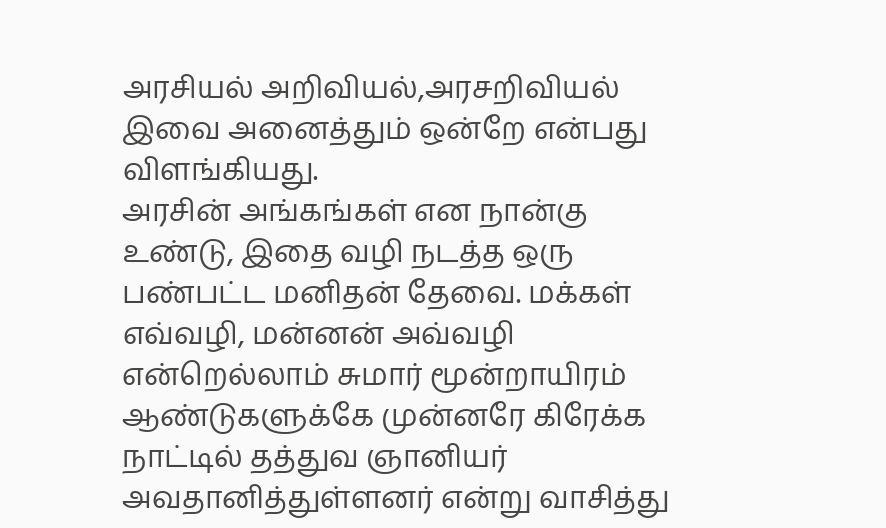அரசியல் அறிவியல்,அரசறிவியல் இவை அனைத்தும் ஒன்றே என்பது விளங்கியது.
அரசின் அங்கங்கள் என நான்கு உண்டு, இதை வழி நடத்த ஒரு பண்பட்ட மனிதன் தேவை. மக்கள் எவ்வழி, மன்னன் அவ்வழி என்றெல்லாம் சுமார் மூன்றாயிரம் ஆண்டுகளுக்கே முன்னரே கிரேக்க நாட்டில் தத்துவ ஞானியர் அவதானித்துள்ளனர் என்று வாசித்து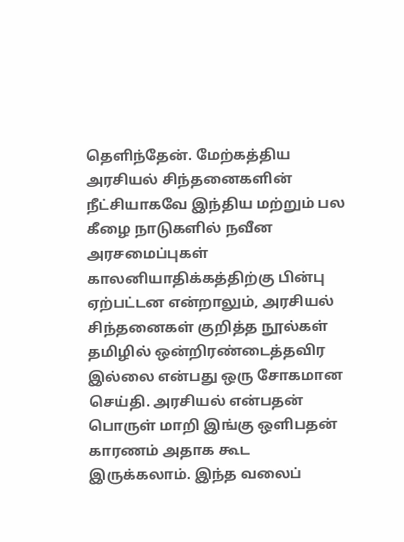தெளிந்தேன். மேற்கத்திய அரசியல் சிந்தனைகளின் நீட்சியாகவே இந்திய மற்றும் பல கீழை நாடுகளில் நவீன அரசமைப்புகள் காலனியாதிக்கத்திற்கு பின்பு ஏற்பட்டன என்றாலும், அரசியல் சிந்தனைகள் குறித்த நூல்கள் தமிழில் ஒன்றிரண்டைத்தவிர இல்லை என்பது ஒரு சோகமான செய்தி. அரசியல் என்பதன் பொருள் மாறி இங்கு ஒளிபதன் காரணம் அதாக கூட இருக்கலாம். இந்த வலைப்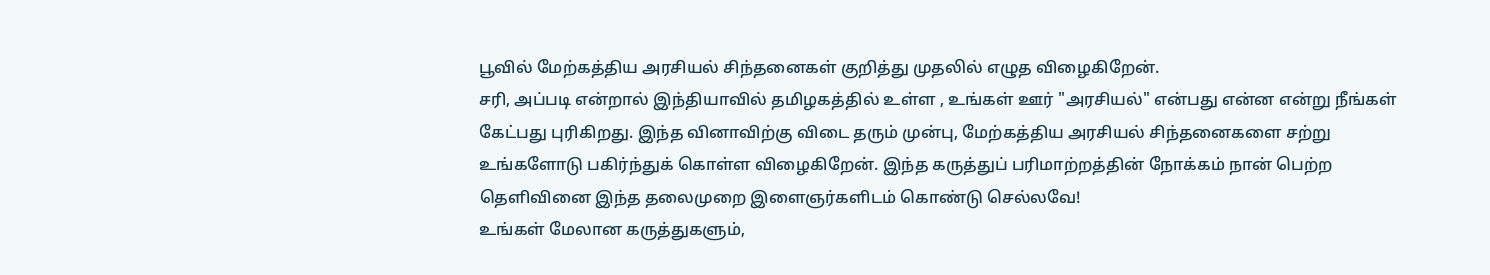பூவில் மேற்கத்திய அரசியல் சிந்தனைகள் குறித்து முதலில் எழுத விழைகிறேன்.
சரி, அப்படி என்றால் இந்தியாவில் தமிழகத்தில் உள்ள , உங்கள் ஊர் "அரசியல்" என்பது என்ன என்று நீங்கள் கேட்பது புரிகிறது. இந்த வினாவிற்கு விடை தரும் முன்பு, மேற்கத்திய அரசியல் சிந்தனைகளை சற்று உங்களோடு பகிர்ந்துக் கொள்ள விழைகிறேன். இந்த கருத்துப் பரிமாற்றத்தின் நோக்கம் நான் பெற்ற தெளிவினை இந்த தலைமுறை இளைஞர்களிடம் கொண்டு செல்லவே!
உங்கள் மேலான கருத்துகளும்,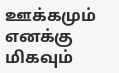ஊக்கமும் எனக்கு மிகவும்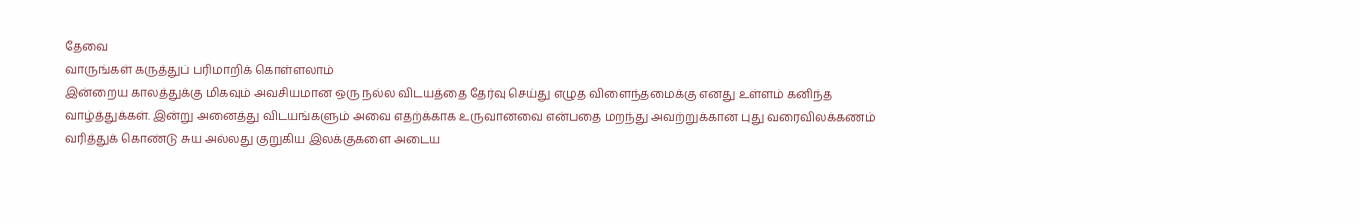தேவை
வாருங்கள் கருத்துப் பரிமாறிக் கொள்ளலாம்
இன்றைய காலத்துக்கு மிகவும் அவசியமான ஒரு நல்ல விடயத்தை தேர்வு செய்து எழுத விளைந்தமைக்கு எனது உள்ளம் கனிந்த வாழ்த்துக்கள். இன்று அனைத்து விடயங்களும் அவை எதற்க்காக உருவானவை என்பதை மறந்து அவற்றுக்கான புது வரைவிலக்கணம் வரித்துக் கொண்டு சுய அல்லது குறுகிய இலக்குகளை அடைய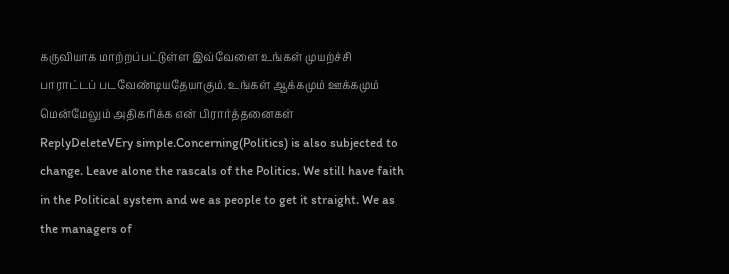கருவியாக மாற்றப்பட்டுள்ள இவ்வேளை உங்கள் முயற்ச்சி பாராட்டப் படவேண்டியதேயாகும். உங்கள் ஆக்கமும் ஊக்கமும் மென்மேலும் அதிகரிக்க என் பிரார்த்தனைகள்
ReplyDeleteVEry simple.Concerning(Politics) is also subjected to change. Leave alone the rascals of the Politics. We still have faith in the Political system and we as people to get it straight. We as the managers of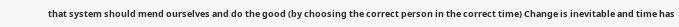that system should mend ourselves and do the good (by choosing the correct person in the correct time) Change is inevitable and time has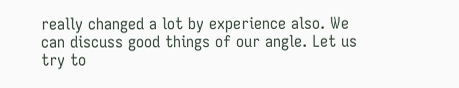really changed a lot by experience also. We can discuss good things of our angle. Let us try to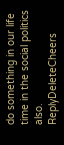do something in our life time in the social politics also.
ReplyDeleteCheers